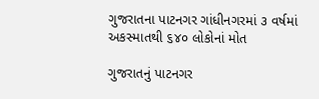ગુજરાતના પાટનગર ગાંધીનગરમાં ૩ વર્ષમાં અકસ્માતથી ૬૪૦ લોકોનાં મોત

ગુજરાતનું પાટનગર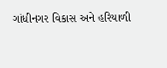ગાંધીનગર વિકાસ અને હરિયાળી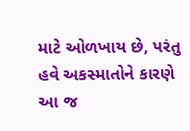માટે ઓળખાય છે, પરંતુ હવે અકસ્માતોને કારણે આ જ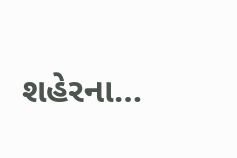શહેરના…